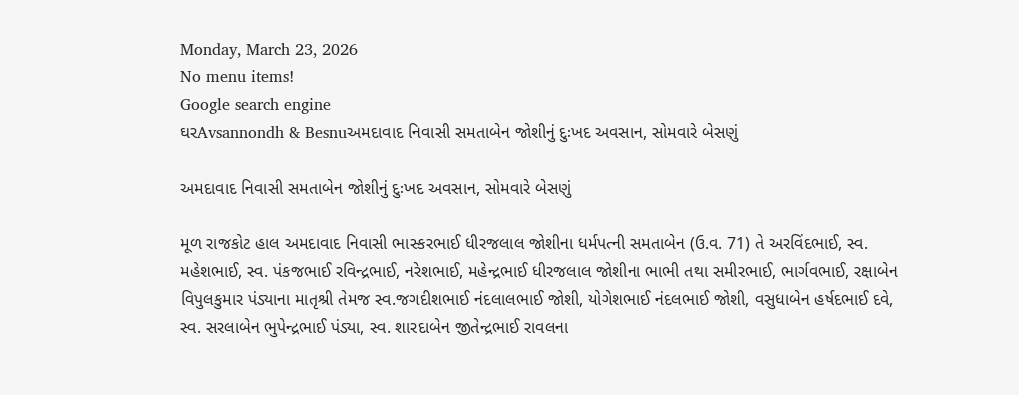Monday, March 23, 2026
No menu items!
Google search engine
ઘરAvsannondh & Besnuઅમદાવાદ નિવાસી સમતાબેન જોશીનું દુઃખદ અવસાન, સોમવારે બેસણું

અમદાવાદ નિવાસી સમતાબેન જોશીનું દુઃખદ અવસાન, સોમવારે બેસણું

મૂળ રાજકોટ હાલ અમદાવાદ નિવાસી ભાસ્કરભાઈ ધીરજલાલ જોશીના ધર્મપત્ની સમતાબેન (ઉ.વ. 71) તે અરવિંદભાઈ, સ્વ. મહેશભાઈ, સ્વ. પંકજભાઈ રવિન્દ્રભાઈ, નરેશભાઈ, મહેન્દ્રભાઈ ધીરજલાલ જોશીના ભાભી તથા સમીરભાઈ, ભાર્ગવભાઈ, રક્ષાબેન વિપુલકુમાર પંડ્યાના માતૃશ્રી તેમજ સ્વ.જગદીશભાઈ નંદલાલભાઈ જોશી, યોગેશભાઈ નંદલભાઈ જોશી, વસુધાબેન હર્ષદભાઈ દવે, સ્વ. સરલાબેન ભુપેન્દ્રભાઈ પંડ્યા, સ્વ. શારદાબેન જીતેન્દ્રભાઈ રાવલના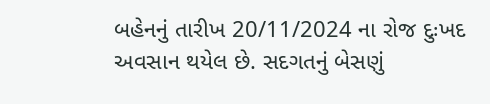બહેનનું તારીખ 20/11/2024 ના રોજ દુઃખદ અવસાન થયેલ છે. સદગતનું બેસણું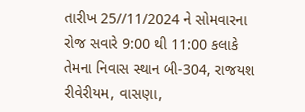તારીખ 25//11/2024 ને સોમવારના રોજ સવારે 9:00 થી 11:00 કલાકે તેમના નિવાસ સ્થાન બી-304, રાજયશ રીવેરીયમ, વાસણા,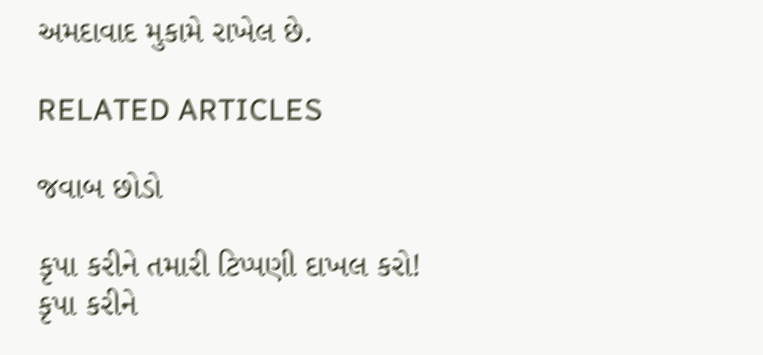અમદાવાદ મુકામે રાખેલ છે.

RELATED ARTICLES

જવાબ છોડો

કૃપા કરીને તમારી ટિપ્પણી દાખલ કરો!
કૃપા કરીને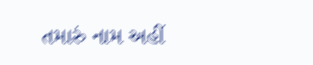તમારું નામ અહીં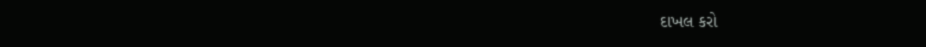દાખલ કરો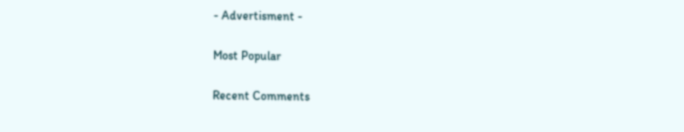- Advertisment -

Most Popular

Recent Comments